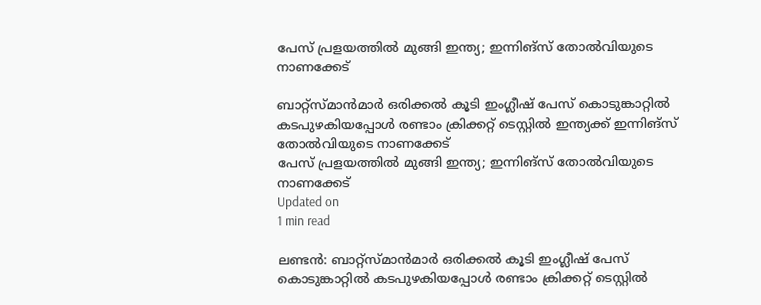പേസ് പ്രളയത്തില്‍ മുങ്ങി ഇന്ത്യ; ഇന്നിങ്‌സ് തോല്‍വിയുടെ നാണക്കേട്

ബാറ്റ്‌സ്മാന്‍മാര്‍ ഒരിക്കല്‍ കൂടി ഇംഗ്ലീഷ് പേസ് കൊടുങ്കാറ്റില്‍ കടപുഴകിയപ്പോള്‍ രണ്ടാം ക്രിക്കറ്റ് ടെസ്റ്റില്‍ ഇന്ത്യക്ക് ഇന്നിങ്‌സ് തോല്‍വിയുടെ നാണക്കേട്
പേസ് പ്രളയത്തില്‍ മുങ്ങി ഇന്ത്യ; ഇന്നിങ്‌സ് തോല്‍വിയുടെ നാണക്കേട്
Updated on
1 min read

ലണ്ടന്‍: ബാറ്റ്‌സ്മാന്‍മാര്‍ ഒരിക്കല്‍ കൂടി ഇംഗ്ലീഷ് പേസ് കൊടുങ്കാറ്റില്‍ കടപുഴകിയപ്പോള്‍ രണ്ടാം ക്രിക്കറ്റ് ടെസ്റ്റില്‍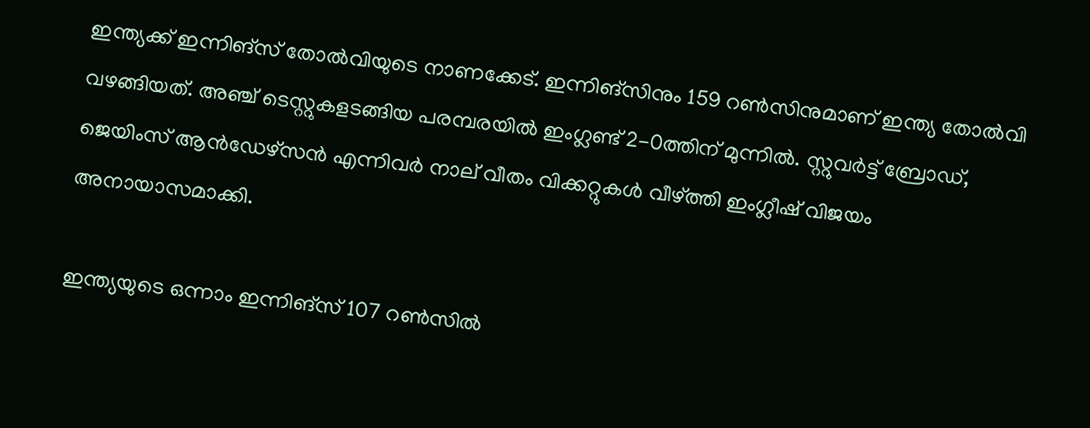ഇന്ത്യക്ക് ഇന്നിങ്‌സ് തോല്‍വിയുടെ നാണക്കേട്. ഇന്നിങ്‌സിനും 159 റണ്‍സിനുമാണ് ഇന്ത്യ തോല്‍വി വഴങ്ങിയത്. അഞ്ച് ടെസ്റ്റുകളടങ്ങിയ പരമ്പരയില്‍ ഇംഗ്ലണ്ട് 2-0ത്തിന് മുന്നില്‍. സ്റ്റുവര്‍ട്ട് ബ്രോഡ്, ജെയിംസ് ആന്‍ഡേഴ്‌സന്‍ എന്നിവര്‍ നാല് വീതം വിക്കറ്റുകള്‍ വീഴ്ത്തി ഇംഗ്ലീഷ് വിജയം അനായാസമാക്കി.

ഇന്ത്യയുടെ ഒന്നാം ഇന്നിങ്‌സ് 107 റണ്‍സില്‍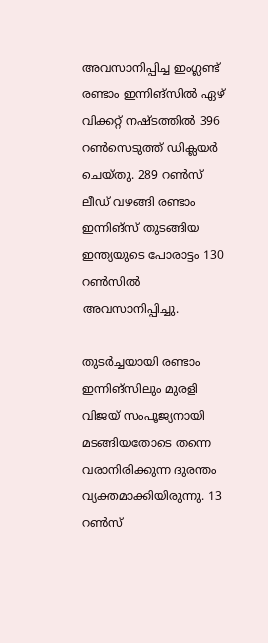അവസാനിപ്പിച്ച ഇംഗ്ലണ്ട് രണ്ടാം ഇന്നിങ്‌സില്‍ ഏഴ് വിക്കറ്റ് നഷ്ടത്തില്‍ 396 റണ്‍സെടുത്ത് ഡിക്ലയര്‍ ചെയ്തു. 289 റണ്‍സ് ലീഡ് വഴങ്ങി രണ്ടാം ഇന്നിങ്‌സ് തുടങ്ങിയ ഇന്ത്യയുടെ പോരാട്ടം 130 റണ്‍സില്‍ അവസാനിപ്പിച്ചു.

തുടര്‍ച്ചയായി രണ്ടാം ഇന്നിങ്‌സിലും മുരളി വിജയ് സംപൂജ്യനായി മടങ്ങിയതോടെ തന്നെ വരാനിരിക്കുന്ന ദുരന്തം വ്യക്തമാക്കിയിരുന്നു. 13 റണ്‍സ്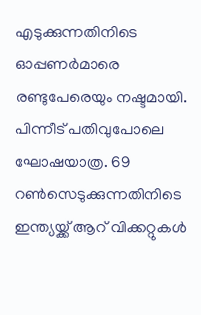എടുക്കുന്നതിനിടെ ഓപ്പണര്‍മാരെ രണ്ടുപേരെയും നഷ്ടമായി. പിന്നീട് പതിവുപോലെ ഘോഷയാത്ര. 69 റണ്‍സെടുക്കുന്നതിനിടെ ഇന്ത്യയ്ക്ക് ആറ് വിക്കറ്റുകള്‍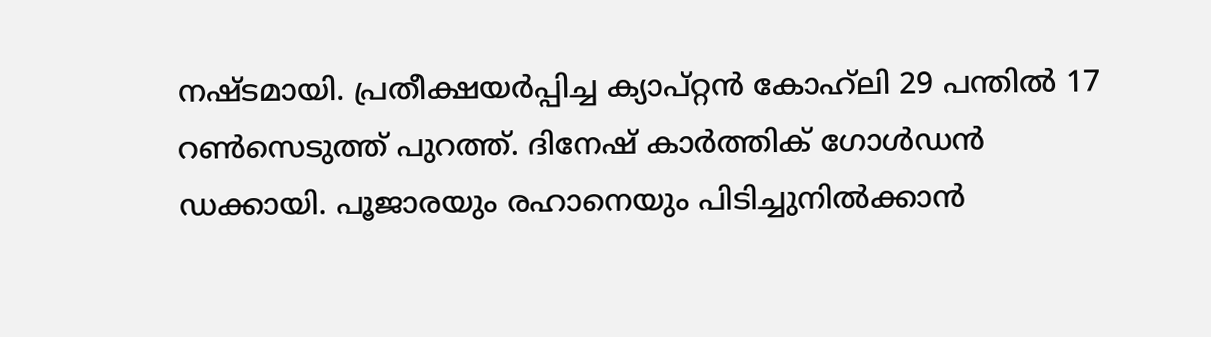നഷ്ടമായി. പ്രതീക്ഷയര്‍പ്പിച്ച ക്യാപ്റ്റന്‍ കോഹ്‌ലി 29 പന്തില്‍ 17 റണ്‍സെടുത്ത് പുറത്ത്. ദിനേഷ് കാര്‍ത്തിക് ഗോള്‍ഡന്‍ ഡക്കായി. പൂജാരയും രഹാനെയും പിടിച്ചുനില്‍ക്കാന്‍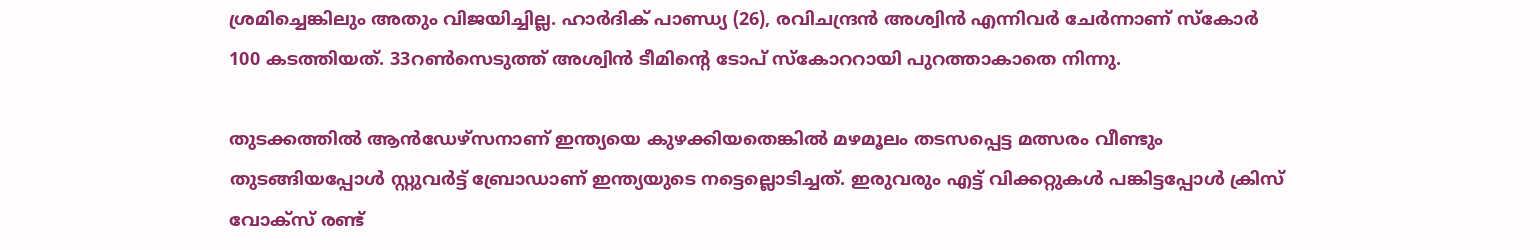ശ്രമിച്ചെങ്കിലും അതും വിജയിച്ചില്ല. ഹാര്‍ദിക് പാണ്ഡ്യ (26), രവിചന്ദ്രന്‍ അശ്വിന്‍ എന്നിവര്‍ ചേര്‍ന്നാണ് സ്‌കോര്‍ 100 കടത്തിയത്. 33റണ്‍സെടുത്ത് അശ്വിന്‍ ടീമിന്റെ ടോപ് സ്‌കോററായി പുറത്താകാതെ നിന്നു.

തുടക്കത്തില്‍ ആന്‍ഡേഴ്‌സനാണ് ഇന്ത്യയെ കുഴക്കിയതെങ്കില്‍ മഴമൂലം തടസപ്പെട്ട മത്സരം വീണ്ടും തുടങ്ങിയപ്പോള്‍ സ്റ്റുവര്‍ട്ട് ബ്രോഡാണ് ഇന്ത്യയുടെ നട്ടെല്ലൊടിച്ചത്. ഇരുവരും എട്ട് വിക്കറ്റുകള്‍ പങ്കിട്ടപ്പോള്‍ ക്രിസ് വോക്‌സ് രണ്ട്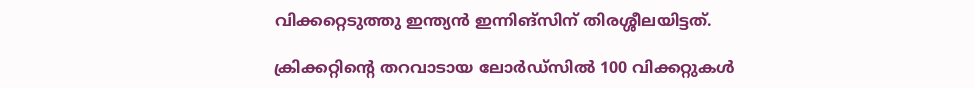വിക്കറ്റെടുത്തു ഇന്ത്യന്‍ ഇന്നിങ്‌സിന് തിരശ്ശീലയിട്ടത്.

ക്രിക്കറ്റിന്റെ തറവാടായ ലോര്‍ഡ്‌സില്‍ 100 വിക്കറ്റുകള്‍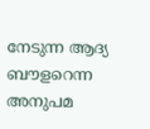നേടുന്ന ആദ്യ ബൗളറെന്ന അനുപമ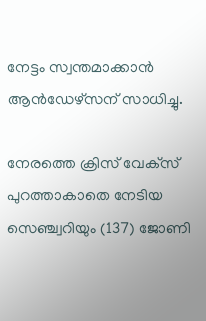നേട്ടം സ്വന്തമാക്കാന്‍ ആന്‍ഡേഴ്‌സന് സാധിച്ചു.

നേരത്തെ ക്രിസ് വേക്‌സ് പുറത്താകാതെ നേടിയ സെഞ്ച്വറിയും (137) ജോണി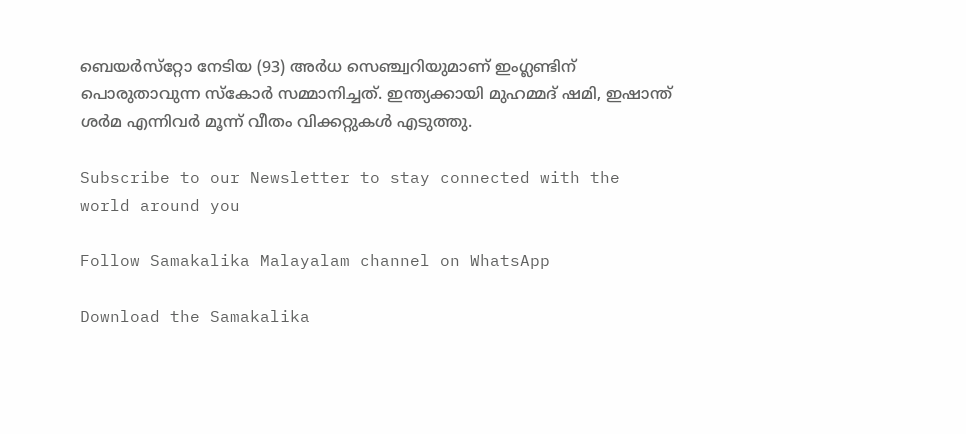ബെയര്‍സ്‌റ്റോ നേടിയ (93) അര്‍ധ സെഞ്ച്വറിയുമാണ് ഇംഗ്ലണ്ടിന് പൊരുതാവുന്ന സ്‌കോര്‍ സമ്മാനിച്ചത്. ഇന്ത്യക്കായി മുഹമ്മദ് ഷമി, ഇഷാന്ത് ശര്‍മ എന്നിവര്‍ മൂന്ന് വീതം വിക്കറ്റുകള്‍ എടുത്തു.

Subscribe to our Newsletter to stay connected with the world around you

Follow Samakalika Malayalam channel on WhatsApp

Download the Samakalika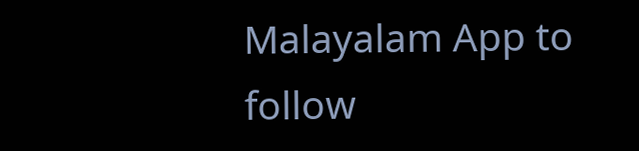Malayalam App to follow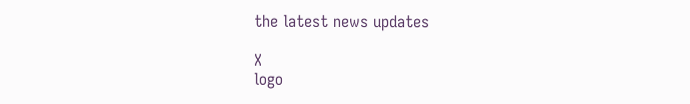the latest news updates

X
logo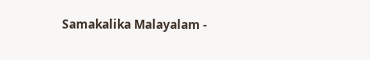Samakalika Malayalam -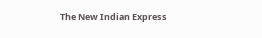The New Indian Express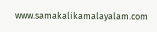www.samakalikamalayalam.com